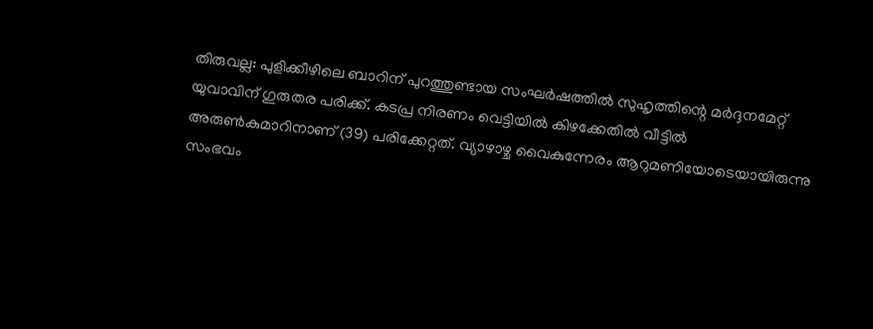തിരുവല്ല: പുളിക്കീഴിലെ ബാറിന് പുറത്തുണ്ടായ സംഘർഷത്തിൽ സുഹൃത്തിന്റെ മർദ്ദനമേറ്റ് യുവാവിന് ഗുരുതര പരിക്ക്. കടപ്ര നിരണം വെട്ടിയിൽ കിഴക്കേതിൽ വീട്ടിൽ അരുൺകുമാറിനാണ് (39) പരിക്കേറ്റത്. വ്യാഴാഴ്ച വൈകുന്നേരം ആറുമണിയോടെയായിരുന്നു സംഭവം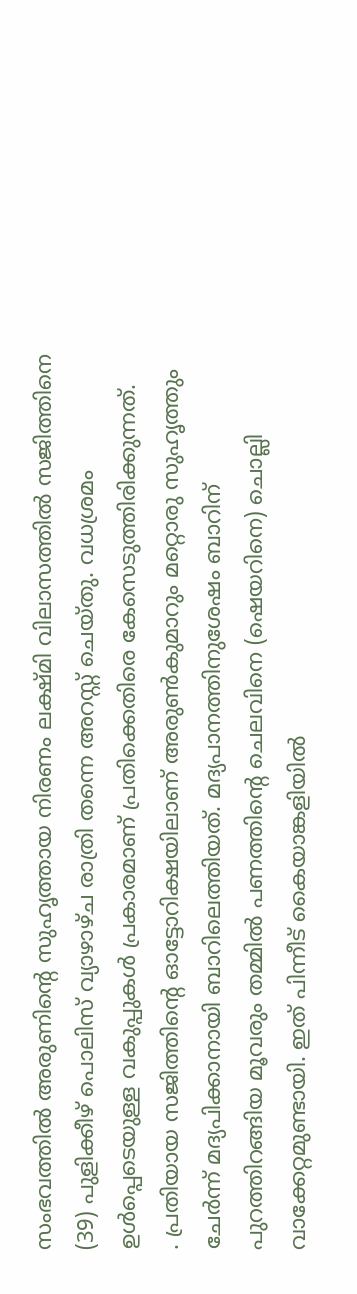സംഭവത്തിൽ അരുണിന്റെ സുഹൃത്തായ നിരണം ലക്ഷ്മി വിലാസത്തിൽ സജിത്തിനെ (39) പുളിക്കീഴ് പൊലിസ് വ്യാഴാഴ്ച രാത്രി തന്നെ അറസ്റ്റ് ചെയ്തു. വധശ്രമം ഉൾപ്പെടെയുള്ള വകുപ്പുകൾ പ്രകാരമാണ് പ്രതിക്കെതിരെ കേസെടുത്തിരിക്കുന്നത്.
. പ്രതിയായ സജിത്തിന്റെ ഓട്ടോറിക്ഷയിലാണ് അരുൺകുമാറും മറ്റൊരു സുഹൃത്തും ചേർന്ന് മദ്യപിക്കാനായി ബാറിലെത്തിയത്. മദ്യപാനത്തിനുശേഷം ബാറിന് പുറത്തിറങ്ങിയ മൂവരും തമ്മിൽ പണത്തിന്റെ ചെലവിനെ (ഷെയറിനെ) ചൊല്ലി വാക്കേറ്റമുണ്ടായി. ഇത് പിന്നീട് കൈയാങ്കളിയിൽ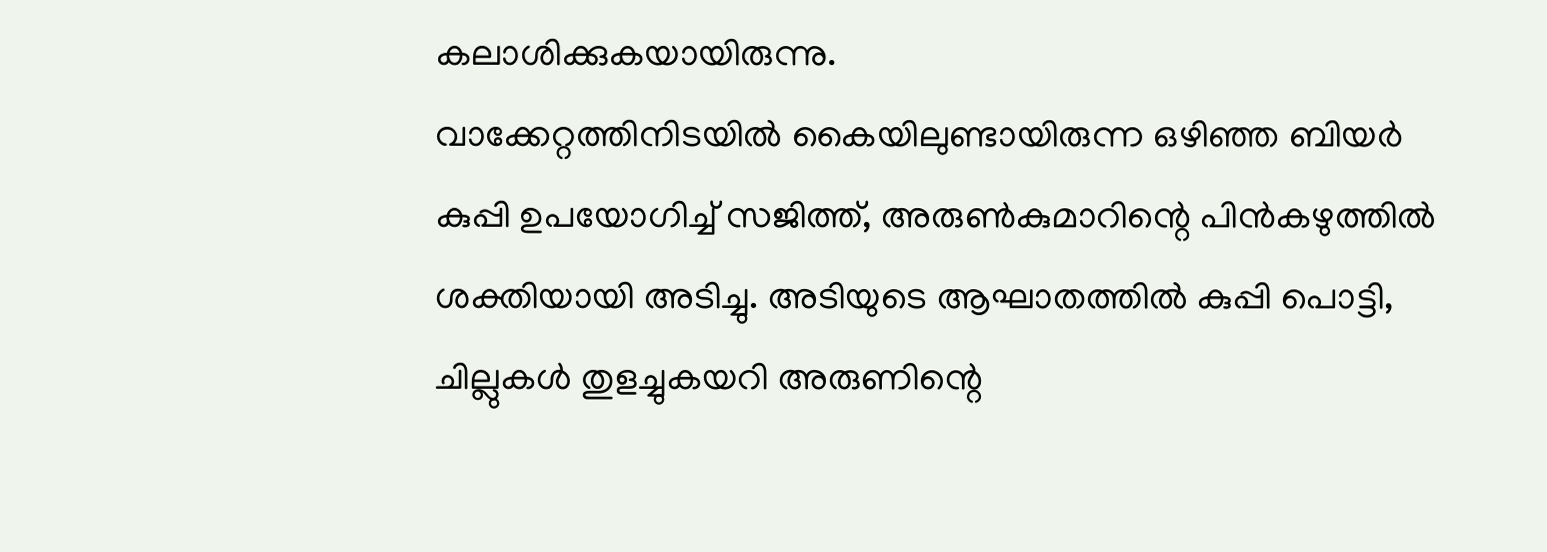കലാശിക്കുകയായിരുന്നു.
വാക്കേറ്റത്തിനിടയിൽ കൈയിലുണ്ടായിരുന്ന ഒഴിഞ്ഞ ബിയർ കുപ്പി ഉപയോഗിച്ച് സജിത്ത്, അരുൺകുമാറിന്റെ പിൻകഴുത്തിൽ ശക്തിയായി അടിച്ചു. അടിയുടെ ആഘാതത്തിൽ കുപ്പി പൊട്ടി, ചില്ലുകൾ തുളച്ചുകയറി അരുണിന്റെ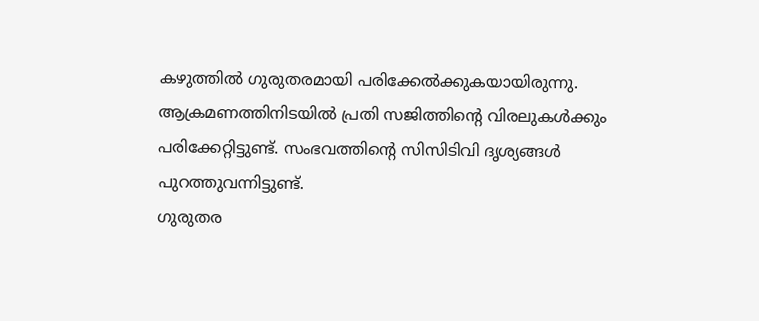കഴുത്തിൽ ഗുരുതരമായി പരിക്കേൽക്കുകയായിരുന്നു. ആക്രമണത്തിനിടയിൽ പ്രതി സജിത്തിന്റെ വിരലുകൾക്കും പരിക്കേറ്റിട്ടുണ്ട്. സംഭവത്തിന്റെ സിസിടിവി ദൃശ്യങ്ങൾ പുറത്തുവന്നിട്ടുണ്ട്.
ഗുരുതര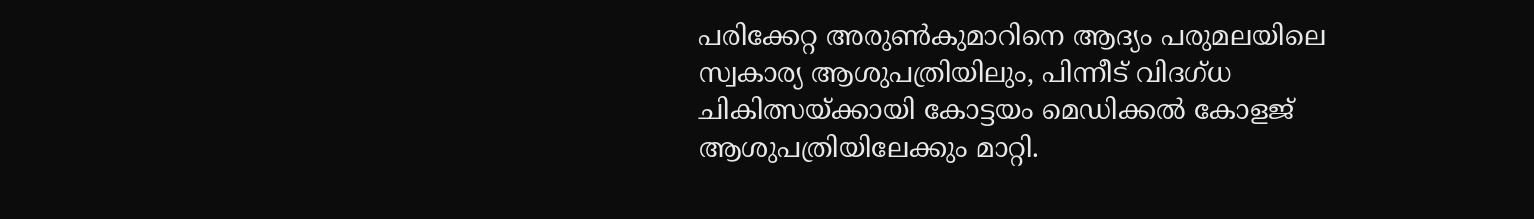പരിക്കേറ്റ അരുൺകുമാറിനെ ആദ്യം പരുമലയിലെ സ്വകാര്യ ആശുപത്രിയിലും, പിന്നീട് വിദഗ്ധ ചികിത്സയ്ക്കായി കോട്ടയം മെഡിക്കൽ കോളജ് ആശുപത്രിയിലേക്കും മാറ്റി.